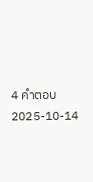4 คำตอบ2025-10-14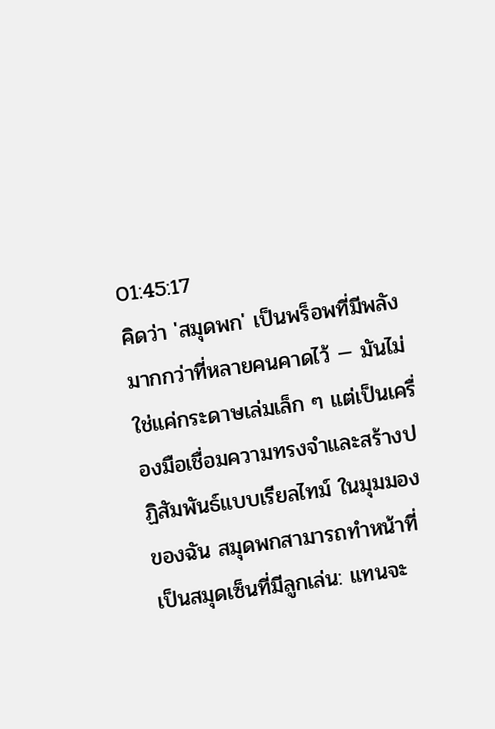01:45:17
คิดว่า 'สมุดพก' เป็นพร็อพที่มีพลังมากกว่าที่หลายคนคาดไว้ — มันไม่ใช่แค่กระดาษเล่มเล็ก ๆ แต่เป็นเครื่องมือเชื่อมความทรงจำและสร้างปฏิสัมพันธ์แบบเรียลไทม์ ในมุมมองของฉัน สมุดพกสามารถทำหน้าที่เป็นสมุดเซ็นที่มีลูกเล่น: แทนจะ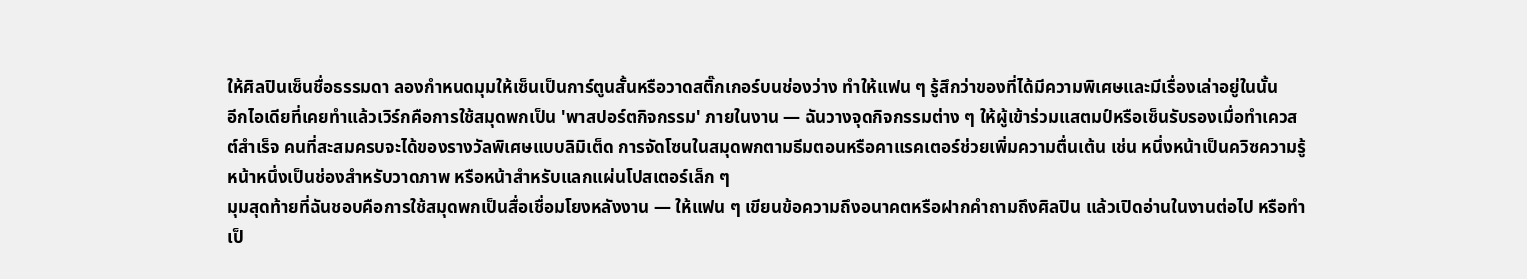ให้ศิลปินเซ็นชื่อธรรมดา ลองกำหนดมุมให้เซ็นเป็นการ์ตูนสั้นหรือวาดสติ๊กเกอร์บนช่องว่าง ทำให้แฟน ๆ รู้สึกว่าของที่ได้มีความพิเศษและมีเรื่องเล่าอยู่ในนั้น
อีกไอเดียที่เคยทำแล้วเวิร์กคือการใช้สมุดพกเป็น 'พาสปอร์ตกิจกรรม' ภายในงาน — ฉันวางจุดกิจกรรมต่าง ๆ ให้ผู้เข้าร่วมแสตมป์หรือเซ็นรับรองเมื่อทำเควสต์สำเร็จ คนที่สะสมครบจะได้ของรางวัลพิเศษแบบลิมิเต็ด การจัดโซนในสมุดพกตามธีมตอนหรือคาแรคเตอร์ช่วยเพิ่มความตื่นเต้น เช่น หนึ่งหน้าเป็นควิซความรู้ หน้าหนึ่งเป็นช่องสำหรับวาดภาพ หรือหน้าสำหรับแลกแผ่นโปสเตอร์เล็ก ๆ
มุมสุดท้ายที่ฉันชอบคือการใช้สมุดพกเป็นสื่อเชื่อมโยงหลังงาน — ให้แฟน ๆ เขียนข้อความถึงอนาคตหรือฝากคำถามถึงศิลปิน แล้วเปิดอ่านในงานต่อไป หรือทำเป็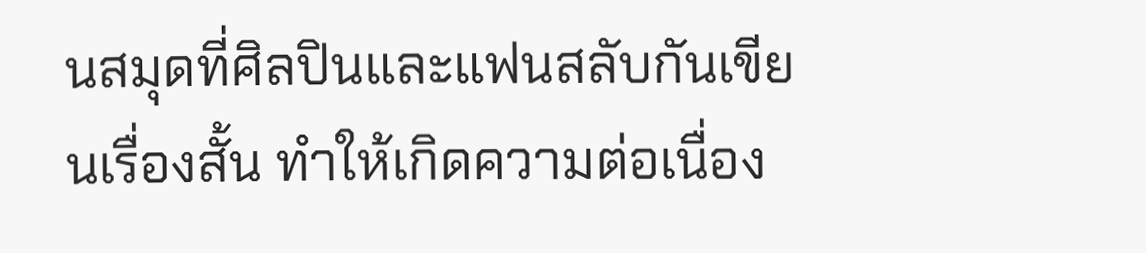นสมุดที่ศิลปินและแฟนสลับกันเขียนเรื่องสั้น ทำให้เกิดความต่อเนื่อง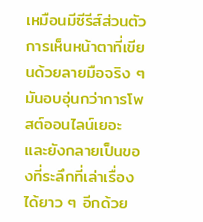เหมือนมีซีรีส์ส่วนตัว การเห็นหน้าตาที่เขียนด้วยลายมือจริง ๆ มันอบอุ่นกว่าการโพสต์ออนไลน์เยอะ และยังกลายเป็นของที่ระลึกที่เล่าเรื่องได้ยาว ๆ อีกด้วย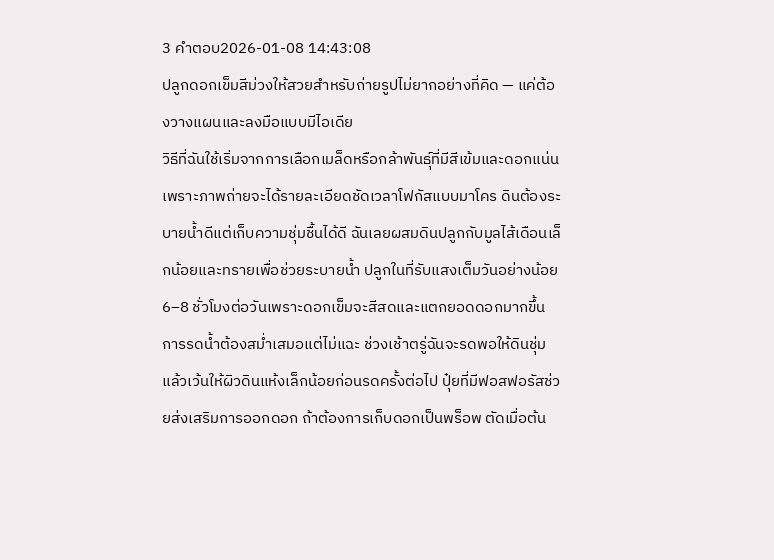3 คำตอบ2026-01-08 14:43:08
ปลูกดอกเข็มสีม่วงให้สวยสำหรับถ่ายรูปไม่ยากอย่างที่คิด — แค่ต้องวางแผนและลงมือแบบมีไอเดีย
วิธีที่ฉันใช้เริ่มจากการเลือกเมล็ดหรือกล้าพันธุ์ที่มีสีเข้มและดอกแน่น เพราะภาพถ่ายจะได้รายละเอียดชัดเวลาโฟกัสแบบมาโคร ดินต้องระบายน้ำดีแต่เก็บความชุ่มชื้นได้ดี ฉันเลยผสมดินปลูกกับมูลไส้เดือนเล็กน้อยและทรายเพื่อช่วยระบายน้ำ ปลูกในที่รับแสงเต็มวันอย่างน้อย 6–8 ชั่วโมงต่อวันเพราะดอกเข็มจะสีสดและแตกยอดดอกมากขึ้น
การรดน้ำต้องสม่ำเสมอแต่ไม่แฉะ ช่วงเช้าตรู่ฉันจะรดพอให้ดินชุ่มแล้วเว้นให้ผิวดินแห้งเล็กน้อยก่อนรดครั้งต่อไป ปุ๋ยที่มีฟอสฟอรัสช่วยส่งเสริมการออกดอก ถ้าต้องการเก็บดอกเป็นพร็อพ ตัดเมื่อต้น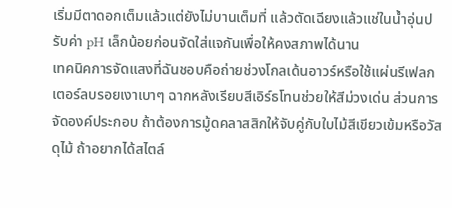เริ่มมีตาดอกเต็มแล้วแต่ยังไม่บานเต็มที่ แล้วตัดเฉียงแล้วแช่ในน้ำอุ่นปรับค่า pH เล็กน้อยก่อนจัดใส่แจกันเพื่อให้คงสภาพได้นาน
เทคนิคการจัดแสงที่ฉันชอบคือถ่ายช่วงโกลเด้นอาวร์หรือใช้แผ่นรีเฟลกเตอร์ลบรอยเงาเบาๆ ฉากหลังเรียบสีเอิร์ธโทนช่วยให้สีม่วงเด่น ส่วนการจัดองค์ประกอบ ถ้าต้องการมู้ดคลาสสิกให้จับคู่กับใบไม้สีเขียวเข้มหรือวัสดุไม้ ถ้าอยากได้สไตล์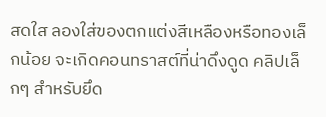สดใส ลองใส่ของตกแต่งสีเหลืองหรือทองเล็กน้อย จะเกิดคอนทราสต์ที่น่าดึงดูด คลิปเล็กๆ สำหรับยึด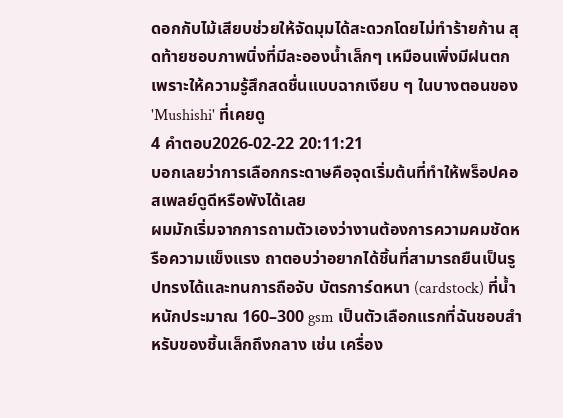ดอกกับไม้เสียบช่วยให้จัดมุมได้สะดวกโดยไม่ทำร้ายก้าน สุดท้ายชอบภาพนิ่งที่มีละอองน้ำเล็กๆ เหมือนเพิ่งมีฝนตก เพราะให้ความรู้สึกสดชื่นแบบฉากเงียบ ๆ ในบางตอนของ 'Mushishi' ที่เคยดู
4 คำตอบ2026-02-22 20:11:21
บอกเลยว่าการเลือกกระดาษคือจุดเริ่มต้นที่ทำให้พร็อปคอสเพลย์ดูดีหรือพังได้เลย
ผมมักเริ่มจากการถามตัวเองว่างานต้องการความคมชัดหรือความแข็งแรง ถาตอบว่าอยากได้ชิ้นที่สามารถยืนเป็นรูปทรงได้และทนการถือจับ บัตรการ์ดหนา (cardstock) ที่น้ำหนักประมาณ 160–300 gsm เป็นตัวเลือกแรกที่ฉันชอบสำหรับของชิ้นเล็กถึงกลาง เช่น เครื่อง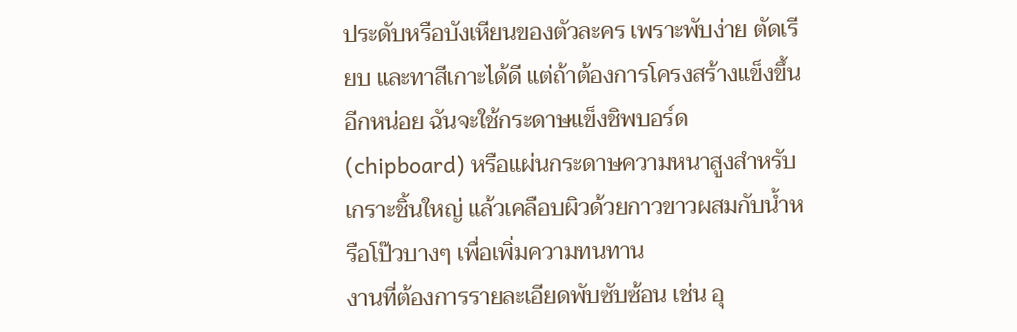ประดับหรือบังเหียนของตัวละคร เพราะพับง่าย ตัดเรียบ และทาสีเกาะได้ดี แต่ถ้าต้องการโครงสร้างแข็งขึ้นอีกหน่อย ฉันจะใช้กระดาษแข็งชิพบอร์ด (chipboard) หรือแผ่นกระดาษความหนาสูงสำหรับเกราะชิ้นใหญ่ แล้วเคลือบผิวด้วยกาวขาวผสมกับน้ำหรือโป๊วบางๆ เพื่อเพิ่มความทนทาน
งานที่ต้องการรายละเอียดพับซับซ้อน เช่น อุ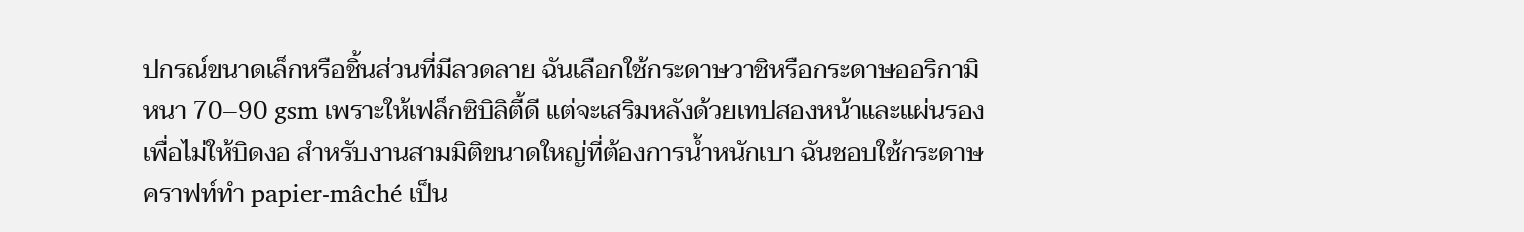ปกรณ์ขนาดเล็กหรือชิ้นส่วนที่มีลวดลาย ฉันเลือกใช้กระดาษวาชิหรือกระดาษออริกามิหนา 70–90 gsm เพราะให้เฟล็กซิบิลิตี้ดี แต่จะเสริมหลังด้วยเทปสองหน้าและแผ่นรองเพื่อไม่ให้บิดงอ สำหรับงานสามมิติขนาดใหญ่ที่ต้องการน้ำหนักเบา ฉันชอบใช้กระดาษคราฟท์ทำ papier-mâché เป็น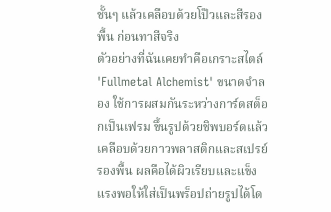ชั้นๆ แล้วเคลือบด้วยโป๊วและสีรองพื้น ก่อนทาสีจริง
ตัวอย่างที่ฉันเคยทำคือเกราะสไตล์ 'Fullmetal Alchemist' ขนาดจำลอง ใช้การผสมกันระหว่างการ์ดสต็อกเป็นเฟรม ขึ้นรูปด้วยชิพบอร์ดแล้วเคลือบด้วยกาวพลาสติกและสเปรย์รองพื้น ผลคือได้ผิวเรียบและแข็งแรงพอให้ใส่เป็นพร็อปถ่ายรูปได้โด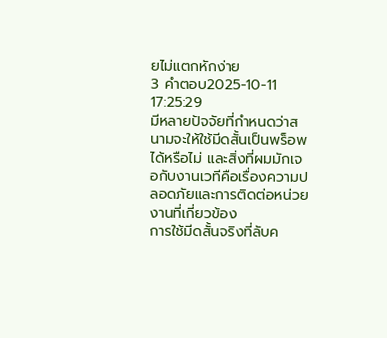ยไม่แตกหักง่าย
3 คำตอบ2025-10-11 17:25:29
มีหลายปัจจัยที่กำหนดว่าสนามจะให้ใช้มีดสั้นเป็นพร็อพได้หรือไม่ และสิ่งที่ผมมักเจอกับงานเวทีคือเรื่องความปลอดภัยและการติดต่อหน่วยงานที่เกี่ยวข้อง
การใช้มีดสั้นจริงที่ลับค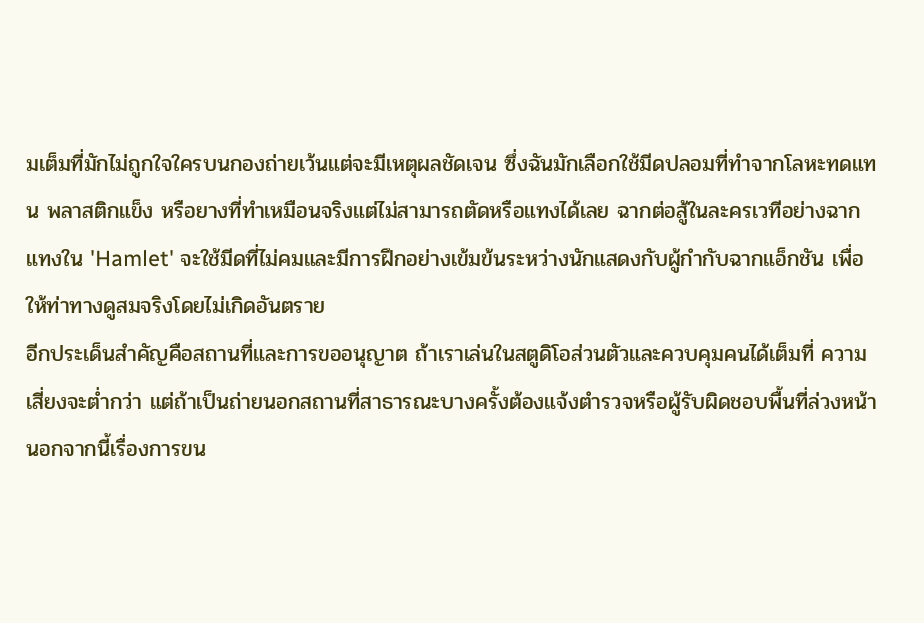มเต็มที่มักไม่ถูกใจใครบนกองถ่ายเว้นแต่จะมีเหตุผลชัดเจน ซึ่งฉันมักเลือกใช้มีดปลอมที่ทำจากโลหะทดแทน พลาสติกแข็ง หรือยางที่ทำเหมือนจริงแต่ไม่สามารถตัดหรือแทงได้เลย ฉากต่อสู้ในละครเวทีอย่างฉากแทงใน 'Hamlet' จะใช้มีดที่ไม่คมและมีการฝึกอย่างเข้มข้นระหว่างนักแสดงกับผู้กำกับฉากแอ็กชัน เพื่อให้ท่าทางดูสมจริงโดยไม่เกิดอันตราย
อีกประเด็นสำคัญคือสถานที่และการขออนุญาต ถ้าเราเล่นในสตูดิโอส่วนตัวและควบคุมคนได้เต็มที่ ความเสี่ยงจะต่ำกว่า แต่ถ้าเป็นถ่ายนอกสถานที่สาธารณะบางครั้งต้องแจ้งตำรวจหรือผู้รับผิดชอบพื้นที่ล่วงหน้า นอกจากนี้เรื่องการขน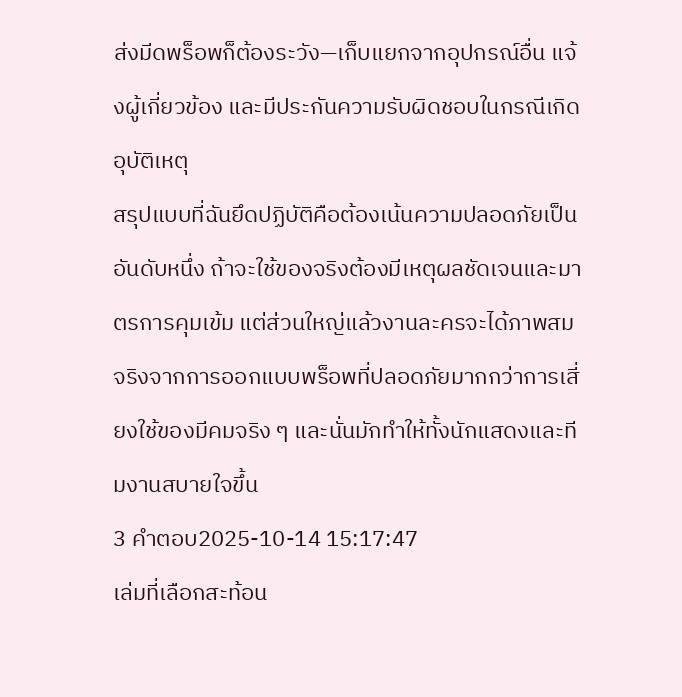ส่งมีดพร็อพก็ต้องระวัง—เก็บแยกจากอุปกรณ์อื่น แจ้งผู้เกี่ยวข้อง และมีประกันความรับผิดชอบในกรณีเกิดอุบัติเหตุ
สรุปแบบที่ฉันยึดปฏิบัติคือต้องเน้นความปลอดภัยเป็นอันดับหนึ่ง ถ้าจะใช้ของจริงต้องมีเหตุผลชัดเจนและมาตรการคุมเข้ม แต่ส่วนใหญ่แล้วงานละครจะได้ภาพสมจริงจากการออกแบบพร็อพที่ปลอดภัยมากกว่าการเสี่ยงใช้ของมีคมจริง ๆ และนั่นมักทำให้ทั้งนักแสดงและทีมงานสบายใจขึ้น
3 คำตอบ2025-10-14 15:17:47
เล่มที่เลือกสะท้อน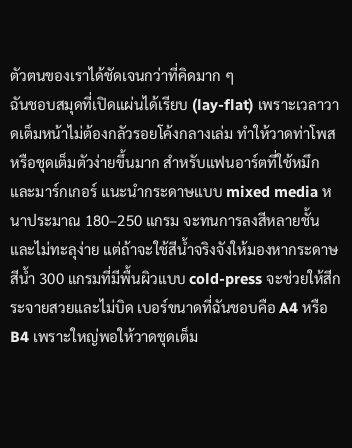ตัวตนของเราได้ชัดเจนกว่าที่คิดมาก ๆ
ฉันชอบสมุดที่เปิดแผ่นได้เรียบ (lay-flat) เพราะเวลาวาดเต็มหน้าไม่ต้องกลัวรอยโค้งกลางเล่ม ทำให้วาดท่าโพสหรือชุดเต็มตัวง่ายขึ้นมาก สำหรับแฟนอาร์ตที่ใช้หมึกและมาร์กเกอร์ แนะนำกระดาษแบบ mixed media หนาประมาณ 180–250 แกรม จะทนการลงสีหลายชั้นและไม่ทะลุง่าย แต่ถ้าจะใช้สีน้ำจริงจังให้มองหากระดาษสีน้ำ 300 แกรมที่มีพื้นผิวแบบ cold-press จะช่วยให้สีกระจายสวยและไม่บิด เบอร์ขนาดที่ฉันชอบคือ A4 หรือ B4 เพราะใหญ่พอให้วาดชุดเต็ม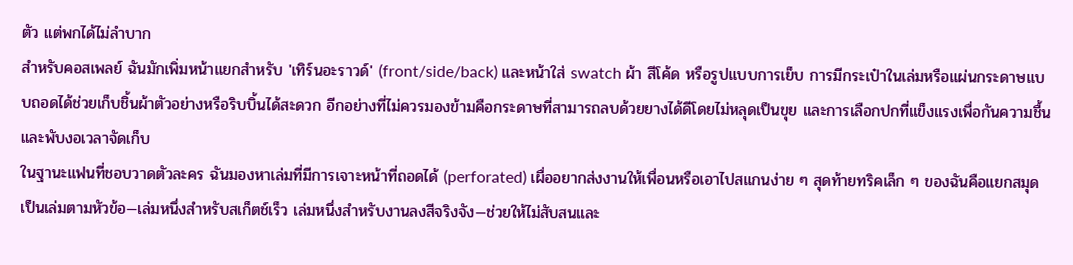ตัว แต่พกได้ไม่ลำบาก
สำหรับคอสเพลย์ ฉันมักเพิ่มหน้าแยกสำหรับ 'เทิร์นอะราวด์' (front/side/back) และหน้าใส่ swatch ผ้า สีโค้ด หรือรูปแบบการเย็บ การมีกระเป๋าในเล่มหรือแผ่นกระดาษแบบถอดได้ช่วยเก็บชิ้นผ้าตัวอย่างหรือริบบิ้นได้สะดวก อีกอย่างที่ไม่ควรมองข้ามคือกระดาษที่สามารถลบด้วยยางได้ดีโดยไม่หลุดเป็นขุย และการเลือกปกที่แข็งแรงเพื่อกันความชื้นและพับงอเวลาจัดเก็บ
ในฐานะแฟนที่ชอบวาดตัวละคร ฉันมองหาเล่มที่มีการเจาะหน้าที่ถอดได้ (perforated) เผื่ออยากส่งงานให้เพื่อนหรือเอาไปสแกนง่าย ๆ สุดท้ายทริคเล็ก ๆ ของฉันคือแยกสมุดเป็นเล่มตามหัวข้อ—เล่มหนึ่งสำหรับสเก็ตช์เร็ว เล่มหนึ่งสำหรับงานลงสีจริงจัง—ช่วยให้ไม่สับสนและ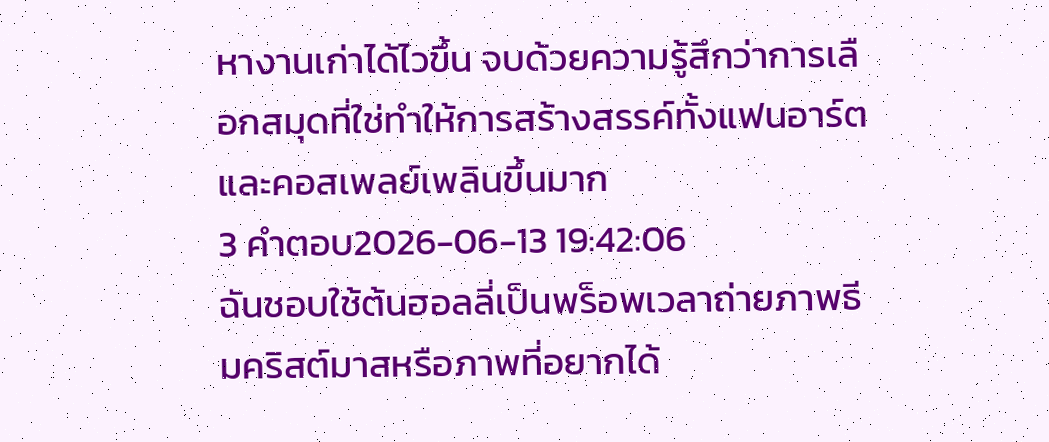หางานเก่าได้ไวขึ้น จบด้วยความรู้สึกว่าการเลือกสมุดที่ใช่ทำให้การสร้างสรรค์ทั้งแฟนอาร์ตและคอสเพลย์เพลินขึ้นมาก
3 คำตอบ2026-06-13 19:42:06
ฉันชอบใช้ต้นฮอลลี่เป็นพร็อพเวลาถ่ายภาพธีมคริสต์มาสหรือภาพที่อยากได้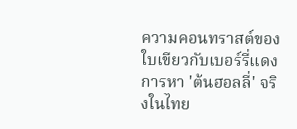ความคอนทราสต์ของใบเขียวกับเบอร์รี่แดง การหา 'ต้นฮอลลี่' จริงในไทย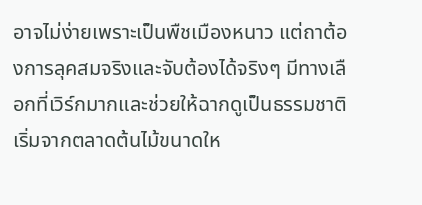อาจไม่ง่ายเพราะเป็นพืชเมืองหนาว แต่ถาต้องการลุคสมจริงและจับต้องได้จริงๆ มีทางเลือกที่เวิร์กมากและช่วยให้ฉากดูเป็นธรรมชาติ
เริ่มจากตลาดต้นไม้ขนาดให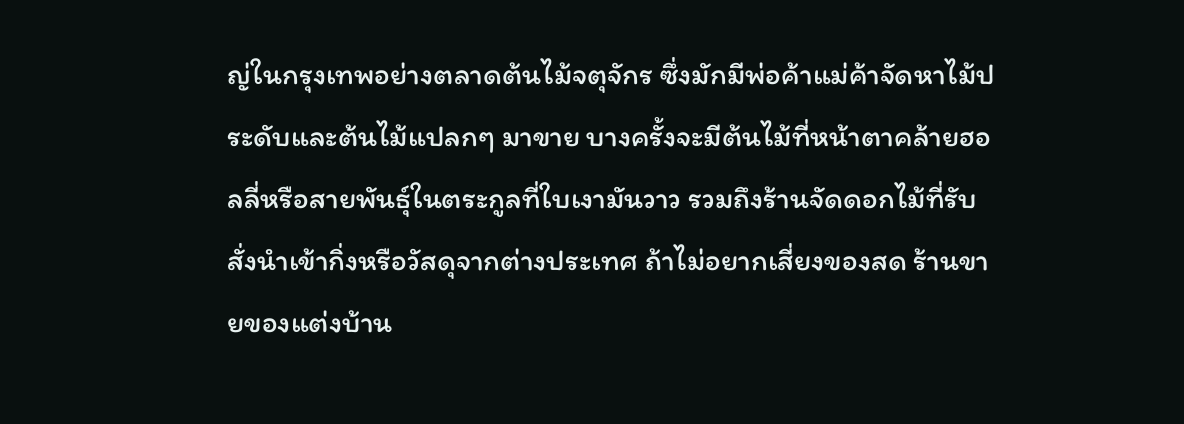ญ่ในกรุงเทพอย่างตลาดต้นไม้จตุจักร ซึ่งมักมีพ่อค้าแม่ค้าจัดหาไม้ประดับและต้นไม้แปลกๆ มาขาย บางครั้งจะมีต้นไม้ที่หน้าตาคล้ายฮอลลี่หรือสายพันธุ์ในตระกูลที่ใบเงามันวาว รวมถึงร้านจัดดอกไม้ที่รับสั่งนำเข้ากิ่งหรือวัสดุจากต่างประเทศ ถ้าไม่อยากเสี่ยงของสด ร้านขายของแต่งบ้าน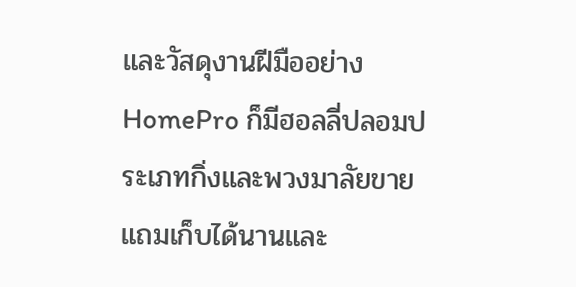และวัสดุงานฝีมืออย่าง HomePro ก็มีฮอลลี่ปลอมประเภทกิ่งและพวงมาลัยขาย แถมเก็บได้นานและ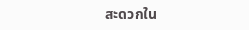สะดวกใน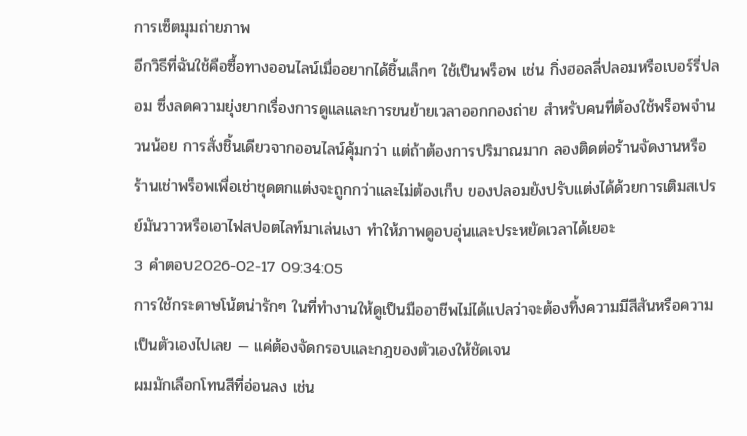การเซ็ตมุมถ่ายภาพ
อีกวิธีที่ฉันใช้คือซื้อทางออนไลน์เมื่ออยากได้ชิ้นเล็กๆ ใช้เป็นพร็อพ เช่น กิ่งฮอลลี่ปลอมหรือเบอร์รี่ปลอม ซึ่งลดความยุ่งยากเรื่องการดูแลและการขนย้ายเวลาออกกองถ่าย สำหรับคนที่ต้องใช้พร็อพจำนวนน้อย การสั่งชิ้นเดียวจากออนไลน์คุ้มกว่า แต่ถ้าต้องการปริมาณมาก ลองติดต่อร้านจัดงานหรือร้านเช่าพร็อพเพื่อเช่าชุดตกแต่งจะถูกกว่าและไม่ต้องเก็บ ของปลอมยังปรับแต่งได้ด้วยการเติมสเปรย์มันวาวหรือเอาไฟสปอตไลท์มาเล่นเงา ทำให้ภาพดูอบอุ่นและประหยัดเวลาได้เยอะ
3 คำตอบ2026-02-17 09:34:05
การใช้กระดาษโน้ตน่ารักๆ ในที่ทำงานให้ดูเป็นมืออาชีพไม่ได้แปลว่าจะต้องทิ้งความมีสีสันหรือความเป็นตัวเองไปเลย — แค่ต้องจัดกรอบและกฎของตัวเองให้ชัดเจน
ผมมักเลือกโทนสีที่อ่อนลง เช่น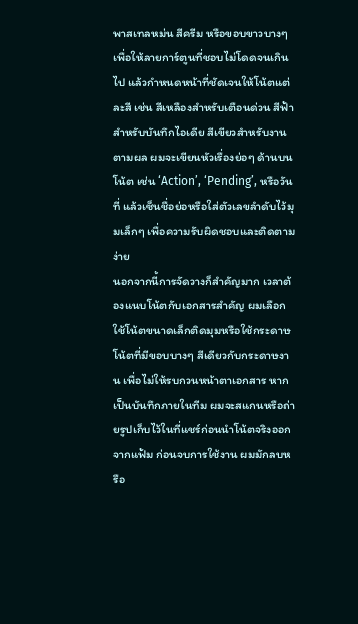พาสเทลหม่น สีครีม หรือขอบขาวบางๆ เพื่อให้ลายการ์ตูนที่ชอบไม่โดดจนเกินไป แล้วกำหนดหน้าที่ชัดเจนให้โน้ตแต่ละสี เช่น สีเหลืองสำหรับเตือนด่วน สีฟ้าสำหรับบันทึกไอเดีย สีเขียวสำหรับงานตามผล ผมจะเขียนหัวเรื่องย่อๆ ด้านบนโน้ต เช่น ‘Action’, ‘Pending’, หรือวันที่ แล้วเซ็นชื่อย่อหรือใส่ตัวเลขลำดับไว้มุมเล็กๆ เพื่อความรับผิดชอบและติดตามง่าย
นอกจากนี้การจัดวางก็สำคัญมาก เวลาต้องแนบโน้ตกับเอกสารสำคัญ ผมเลือกใช้โน้ตขนาดเล็กติดมุมหรือใช้กระดาษโน้ตที่มีขอบบางๆ สีเดียวกับกระดาษงาน เพื่อไม่ให้รบกวนหน้าตาเอกสาร หากเป็นบันทึกภายในทีม ผมจะสแกนหรือถ่ายรูปเก็บไว้ในที่แชร์ก่อนนำโน้ตจริงออกจากแฟ้ม ก่อนจบการใช้งาน ผมมักลบหรือ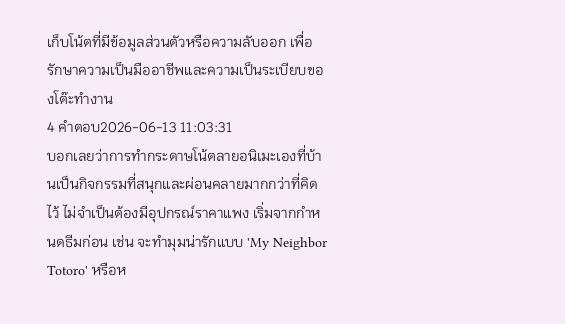เก็บโน้ตที่มีข้อมูลส่วนตัวหรือความลับออก เพื่อรักษาความเป็นมืออาชีพและความเป็นระเบียบของโต๊ะทำงาน
4 คำตอบ2026-06-13 11:03:31
บอกเลยว่าการทำกระดาษโน้ตลายอนิเมะเองที่บ้านเป็นกิจกรรมที่สนุกและผ่อนคลายมากกว่าที่คิดไว้ ไม่จำเป็นต้องมีอุปกรณ์ราคาแพง เริ่มจากกำหนดธีมก่อน เช่น จะทำมุมน่ารักแบบ 'My Neighbor Totoro' หรือห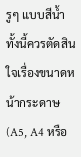รูๆ แบบสีน้ำ ทั้งนี้ควรตัดสินใจเรื่องขนาดหน้ากระดาษ (A5, A4 หรือ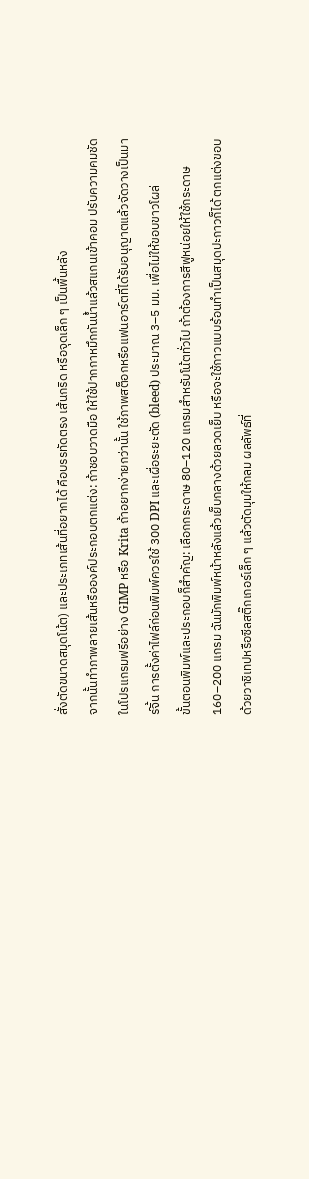สั่งตัดขนาดสมุดโน้ต) และประเภทเส้นที่อยากได้ คือบรรทัดตรง เส้นกริด หรือจุดเล็ก ๆ เป็นพื้นหลัง
จากนั้นทำภาพลายเส้นหรือองค์ประกอบตกแต่ง: ถ้าชอบวาดมือ ให้ใช้ปากกาหมึกกันน้ำแล้วสแกนเข้าคอม ปรับความคมชัดในโปรแกรมฟรีอย่าง GIMP หรือ Krita ถ้าอยากง่ายกว่านั้น ใช้ภาพสต็อกหรือแฟนอาร์ตที่ได้รับอนุญาตแล้วจัดวางเป็นมาร์จิ้น การตั้งค่าไฟล์ก่อนพิมพ์ควรใช้ 300 DPI และเผื่อระยะตัด (bleed) ประมาณ 3–5 มม. เพื่อไม่ให้ขอบขาวโผล่
ขั้นตอนพิมพ์และประกอบก็สำคัญ: เลือกกระดาษ 80–120 แกรมสำหรับโน้ตทั่วไป ถ้าต้องการสีฟูหน่อยให้ใช้กระดาษ 160–200 แกรม ฉันมักพิมพ์หน้าหลังแล้วเย็บกลางด้วยลวดเย็บ หรือจะใช้กาวแบบร้อนทำเป็นสมุดปะกาวก็ได้ ตกแต่งขอบด้วยวาชิเทปหรือซีลสติ๊กเกอร์เล็ก ๆ แล้วตัดมุมให้กลม ผลลัพธ์ที่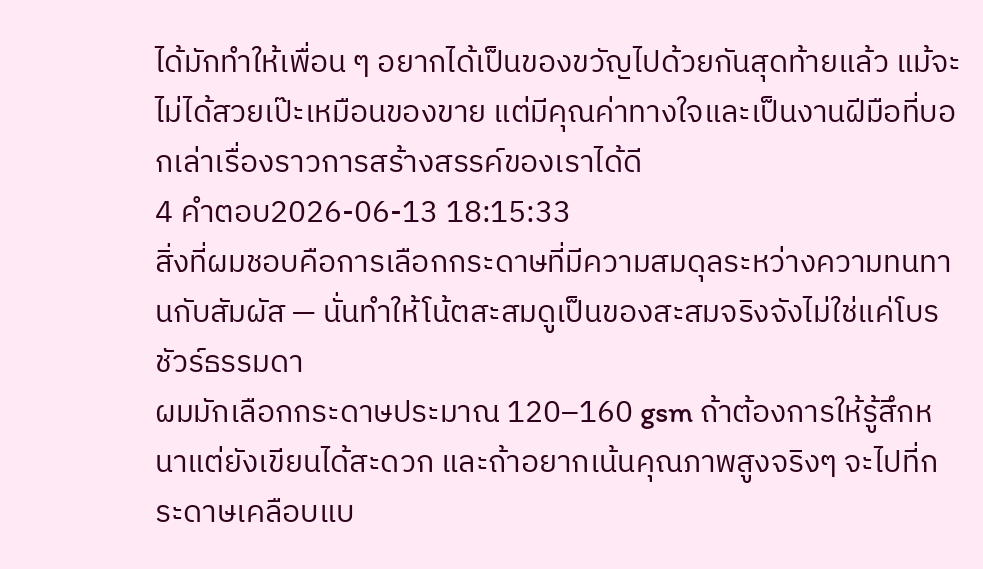ได้มักทำให้เพื่อน ๆ อยากได้เป็นของขวัญไปด้วยกันสุดท้ายแล้ว แม้จะไม่ได้สวยเป๊ะเหมือนของขาย แต่มีคุณค่าทางใจและเป็นงานฝีมือที่บอกเล่าเรื่องราวการสร้างสรรค์ของเราได้ดี
4 คำตอบ2026-06-13 18:15:33
สิ่งที่ผมชอบคือการเลือกกระดาษที่มีความสมดุลระหว่างความทนทานกับสัมผัส — นั่นทำให้โน้ตสะสมดูเป็นของสะสมจริงจังไม่ใช่แค่โบรชัวร์ธรรมดา
ผมมักเลือกกระดาษประมาณ 120–160 gsm ถ้าต้องการให้รู้สึกหนาแต่ยังเขียนได้สะดวก และถ้าอยากเน้นคุณภาพสูงจริงๆ จะไปที่กระดาษเคลือบแบ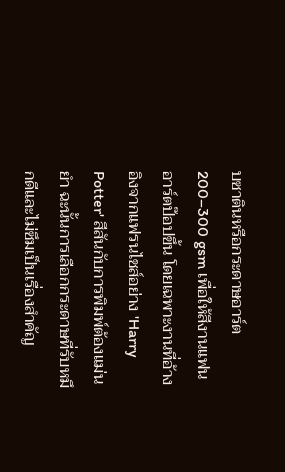บซาตินหรือกระดาษอาร์ต 200–300 gsm เพื่อให้สีงานแฟนอาร์ตป๊อปขึ้น โดยเฉพาะงานที่อ้างอิงจากแฟรนไชส์อย่าง 'Harry Potter' สีสันกับการพิมพ์ต้องแม่นยำ ฉะนั้นการเลือกกระดาษที่รับหมึกดีและไม่ซึมเป็นเรื่องสำคัญ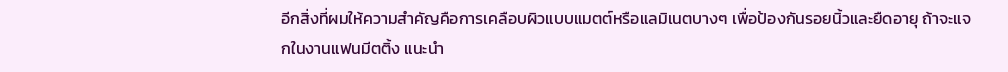อีกสิ่งที่ผมให้ความสำคัญคือการเคลือบผิวแบบแมตต์หรือแลมิเนตบางๆ เพื่อป้องกันรอยนิ้วและยืดอายุ ถ้าจะแจกในงานแฟนมีตติ้ง แนะนำ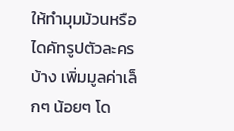ให้ทำมุมม้วนหรือไดคัทรูปตัวละครบ้าง เพิ่มมูลค่าเล็กๆ น้อยๆ โด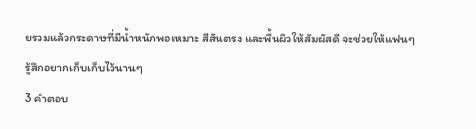ยรวมแล้วกระดาษที่มีน้ำหนักพอเหมาะ สีสันตรง และพื้นผิวให้สัมผัสดี จะช่วยให้แฟนๆ รู้สึกอยากเก็บเก็บไว้นานๆ
3 คำตอบ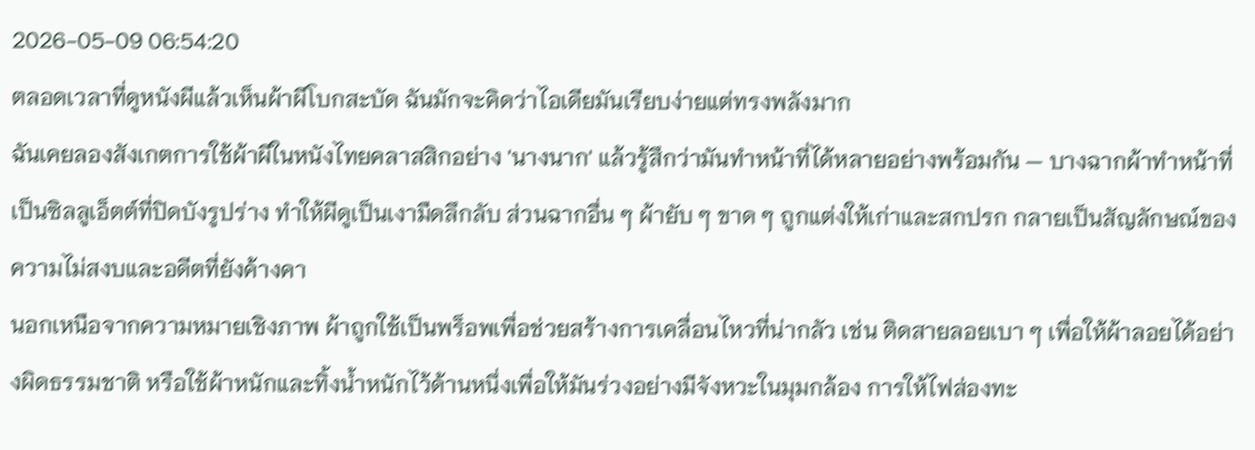2026-05-09 06:54:20
ตลอดเวลาที่ดูหนังผีแล้วเห็นผ้าผีโบกสะบัด ฉันมักจะคิดว่าไอเดียมันเรียบง่ายแต่ทรงพลังมาก
ฉันเคยลองสังเกตการใช้ผ้าผีในหนังไทยคลาสสิกอย่าง 'นางนาก' แล้วรู้สึกว่ามันทำหน้าที่ได้หลายอย่างพร้อมกัน — บางฉากผ้าทำหน้าที่เป็นซิลลูเอ็ตต์ที่ปิดบังรูปร่าง ทำให้ผีดูเป็นเงามืดลึกลับ ส่วนฉากอื่น ๆ ผ้ายับ ๆ ขาด ๆ ถูกแต่งให้เก่าและสกปรก กลายเป็นสัญลักษณ์ของความไม่สงบและอดีตที่ยังค้างคา
นอกเหนือจากความหมายเชิงภาพ ผ้าถูกใช้เป็นพร็อพเพื่อช่วยสร้างการเคลื่อนไหวที่น่ากลัว เช่น ติดสายลอยเบา ๆ เพื่อให้ผ้าลอยได้อย่างผิดธรรมชาติ หรือใช้ผ้าหนักและทิ้งน้ำหนักไว้ด้านหนึ่งเพื่อให้มันร่วงอย่างมีจังหวะในมุมกล้อง การให้ไฟส่องทะ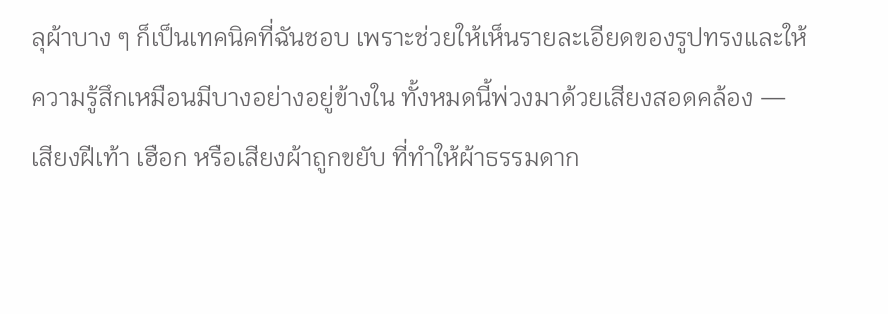ลุผ้าบาง ๆ ก็เป็นเทคนิคที่ฉันชอบ เพราะช่วยให้เห็นรายละเอียดของรูปทรงและให้ความรู้สึกเหมือนมีบางอย่างอยู่ข้างใน ทั้งหมดนี้พ่วงมาด้วยเสียงสอดคล้อง — เสียงฝีเท้า เฮือก หรือเสียงผ้าถูกขยับ ที่ทำให้ผ้าธรรมดาก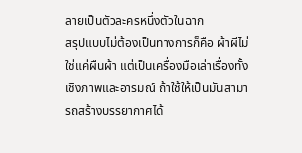ลายเป็นตัวละครหนึ่งตัวในฉาก
สรุปแบบไม่ต้องเป็นทางการก็คือ ผ้าผีไม่ใช่แค่ผืนผ้า แต่เป็นเครื่องมือเล่าเรื่องทั้งเชิงภาพและอารมณ์ ถ้าใช้ให้เป็นมันสามารถสร้างบรรยากาศได้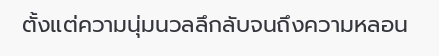ตั้งแต่ความนุ่มนวลลึกลับจนถึงความหลอน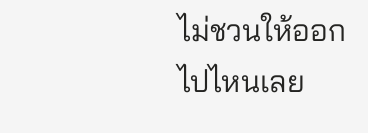ไม่ชวนให้ออกไปไหนเลย